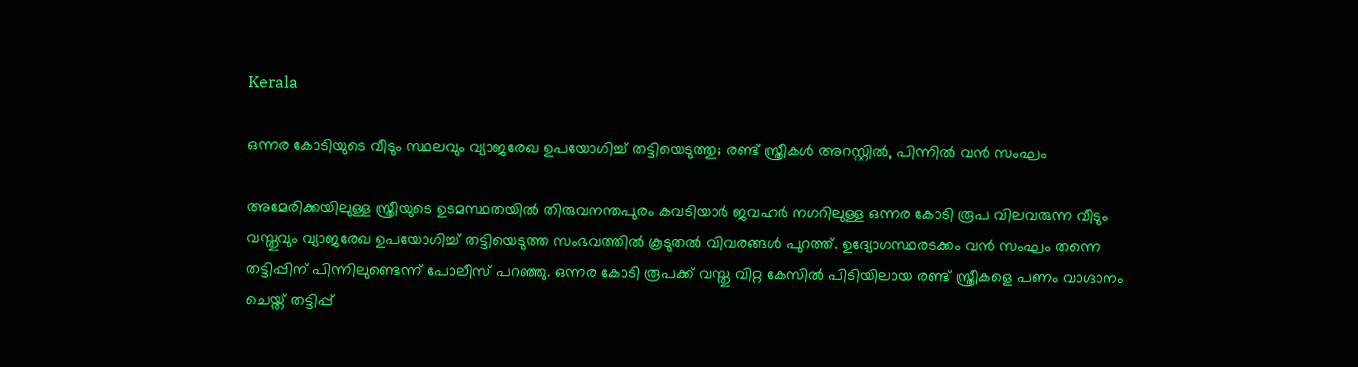Kerala

ഒന്നര കോടിയുടെ വീടും സ്ഥലവും വ്യാജരേഖ ഉപയോഗിച്ച് തട്ടിയെടുത്തു; രണ്ട് സ്ത്രീകൾ അറസ്റ്റിൽ, പിന്നിൽ വൻ സംഘം

അമേരിക്കയിലുള്ള സ്ത്രീയുടെ ഉടമസ്ഥതയിൽ തിരുവനന്തപുരം കവടിയാർ ജവഹർ നഗറിലുള്ള ഒന്നര കോടി രൂപ വിലവരുന്ന വീടും വസ്തുവും വ്യാജരേഖ ഉപയോഗിച്ച് തട്ടിയെടുത്ത സംഭവത്തിൽ കൂടുതൽ വിവരങ്ങൾ പുറത്ത്. ഉദ്യോഗസ്ഥരടക്കം വൻ സംഘം തന്നെ തട്ടിപ്പിന് പിന്നിലുണ്ടെന്ന് പോലീസ് പറഞ്ഞു. ഒന്നര കോടി രൂപക്ക് വസ്തു വിറ്റ കേസിൽ പിടിയിലായ രണ്ട് സ്ത്രീകളെ പണം വാഗ്ദാനം ചെയ്ത് തട്ടിപ്പ്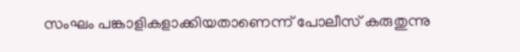സംഘം പങ്കാളികളാക്കിയതാണെന്ന് പോലീസ് കരുതുന്നു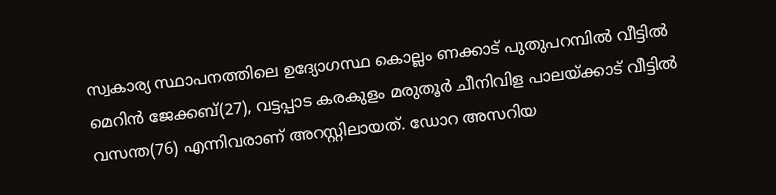സ്വകാര്യ സ്ഥാപനത്തിലെ ഉദ്യോഗസ്ഥ കൊല്ലം ണക്കാട് പുതുപറമ്പിൽ വീട്ടിൽ മെറിൻ ജേക്കബ്(27), വട്ടപ്പാട കരകുളം മരുതൂർ ചീനിവിള പാലയ്ക്കാട് വീട്ടിൽ വസന്ത(76) എന്നിവരാണ് അറസ്റ്റിലായത്. ഡോറ അസറിയ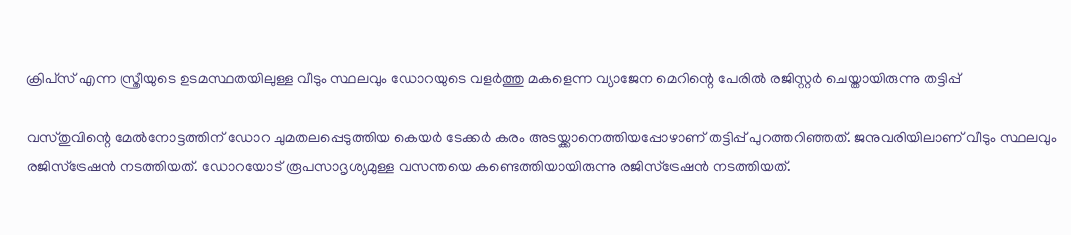ക്രിപ്‌സ് എന്ന സ്ത്രീയുടെ ഉടമസ്ഥതയിലുള്ള വീടും സ്ഥലവും ഡോറയുടെ വളർത്തു മകളെന്ന വ്യാജേന മെറിന്റെ പേരിൽ രജിസ്റ്റർ ചെയ്തായിരുന്നു തട്ടിപ്പ്

വസ്തുവിന്റെ മേൽനോട്ടത്തിന് ഡോറ ചുമതലപ്പെടുത്തിയ കെയർ ടേക്കർ കരം അടയ്ക്കാനെത്തിയപ്പോഴാണ് തട്ടിപ്പ് പുറത്തറിഞ്ഞത്. ജനുവരിയിലാണ് വീടും സ്ഥലവും രജിസ്‌ട്രേഷൻ നടത്തിയത്. ഡോറയോട് രൂപസാദൃശ്യമുള്ള വസന്തയെ കണ്ടെത്തിയായിരുന്നു രജിസ്‌ട്രേഷൻ നടത്തിയത്.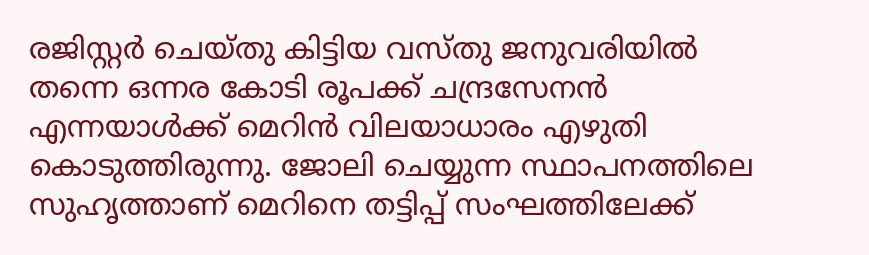രജിസ്റ്റർ ചെയ്തു കിട്ടിയ വസ്തു ജനുവരിയിൽ തന്നെ ഒന്നര കോടി രൂപക്ക് ചന്ദ്രസേനൻ എന്നയാൾക്ക് മെറിൻ വിലയാധാരം എഴുതി കൊടുത്തിരുന്നു. ജോലി ചെയ്യുന്ന സ്ഥാപനത്തിലെ സുഹൃത്താണ് മെറിനെ തട്ടിപ്പ് സംഘത്തിലേക്ക്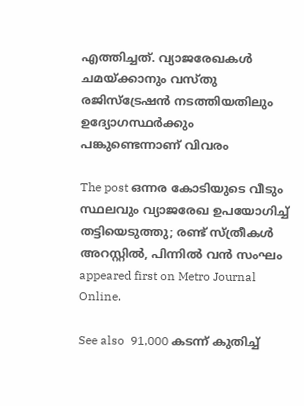എത്തിച്ചത്. വ്യാജരേഖകൾ ചമയ്ക്കാനും വസ്തു രജിസ്‌ട്രേഷൻ നടത്തിയതിലും ഉദ്യോഗസ്ഥർക്കും പങ്കുണ്ടെന്നാണ് വിവരം

The post ഒന്നര കോടിയുടെ വീടും സ്ഥലവും വ്യാജരേഖ ഉപയോഗിച്ച് തട്ടിയെടുത്തു; രണ്ട് സ്ത്രീകൾ അറസ്റ്റിൽ, പിന്നിൽ വൻ സംഘം appeared first on Metro Journal Online.

See also  91,000 കടന്ന് കുതിച്ച്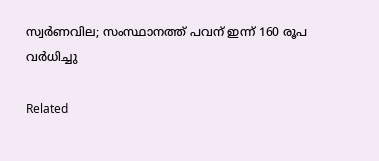സ്വർണവില; സംസ്ഥാനത്ത് പവന് ഇന്ന് 160 രൂപ വർധിച്ചു

Related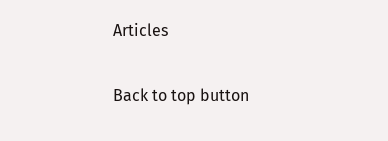Articles

Back to top button